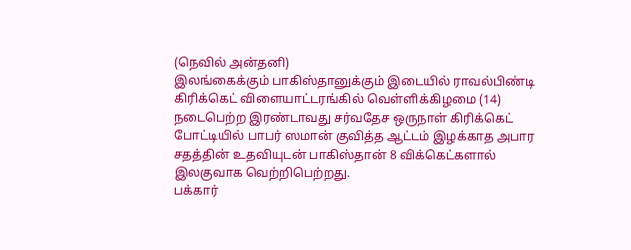(நெவில் அன்தனி)
இலங்கைக்கும் பாகிஸ்தானுக்கும் இடையில் ராவல்பிண்டி கிரிக்கெட் விளையாட்டரங்கில் வெள்ளிக்கிழமை (14) நடைபெற்ற இரண்டாவது சர்வதேச ஒருநாள் கிரிக்கெட் போட்டியில் பாபர் ஸமான் குவித்த ஆட்டம் இழக்காத அபார சதத்தின் உதவியுடன் பாகிஸ்தான் 8 விக்கெட்களால் இலகுவாக வெற்றிபெற்றது.
பக்கார்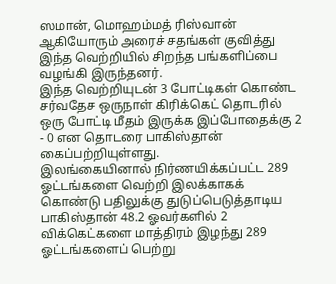ஸமான், மொஹம்மத் ரிஸ்வான் ஆகியோரும் அரைச் சதங்கள் குவித்து இந்த வெற்றியில் சிறந்த பங்களிப்பை வழங்கி இருந்தனர்.
இந்த வெற்றியுடன் 3 போட்டிகள் கொண்ட சர்வதேச ஒருநாள் கிரிக்கெட் தொடரில் ஒரு போட்டி மீதம் இருக்க இப்போதைக்கு 2 - 0 என தொடரை பாகிஸ்தான் கைப்பற்றியுள்ளது.
இலங்கையினால் நிர்ணயிக்கப்பட்ட 289 ஓட்டங்களை வெற்றி இலக்காகக் கொண்டு பதிலுக்கு துடுப்பெடுத்தாடிய பாகிஸ்தான் 48.2 ஓவர்களில் 2 விக்கெட்களை மாத்திரம் இழந்து 289 ஓட்டங்களைப் பெற்று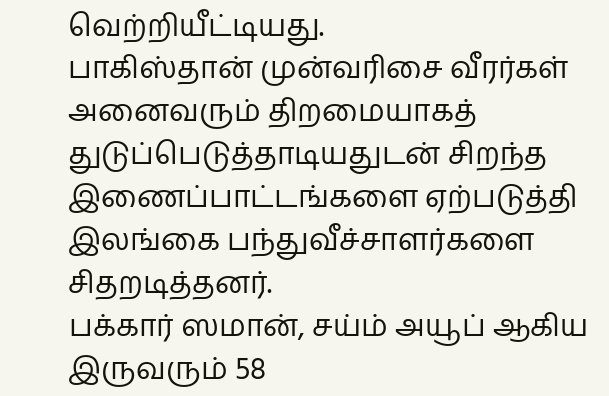வெற்றியீட்டியது.
பாகிஸ்தான் முன்வரிசை வீரர்கள் அனைவரும் திறமையாகத் துடுப்பெடுத்தாடியதுடன் சிறந்த இணைப்பாட்டங்களை ஏற்படுத்தி இலங்கை பந்துவீச்சாளர்களை சிதறடித்தனர்.
பக்கார் ஸமான், சய்ம் அயூப் ஆகிய இருவரும் 58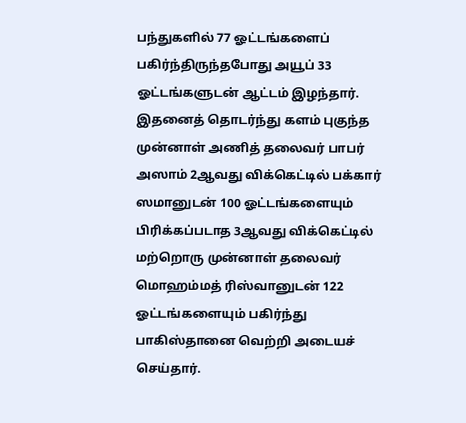பந்துகளில் 77 ஓட்டங்களைப் பகிர்ந்திருந்தபோது அயூப் 33 ஓட்டங்களுடன் ஆட்டம் இழந்தார்.
இதனைத் தொடர்ந்து களம் புகுந்த முன்னாள் அணித் தலைவர் பாபர் அஸாம் 2ஆவது விக்கெட்டில் பக்கார் ஸமானுடன் 100 ஓட்டங்களையும் பிரிக்கப்படாத 3ஆவது விக்கெட்டில் மற்றொரு முன்னாள் தலைவர் மொஹம்மத் ரிஸ்வானுடன் 122 ஓட்டங்களையும் பகிர்ந்து பாகிஸ்தானை வெற்றி அடையச் செய்தார்.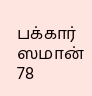பக்கார் ஸமான் 78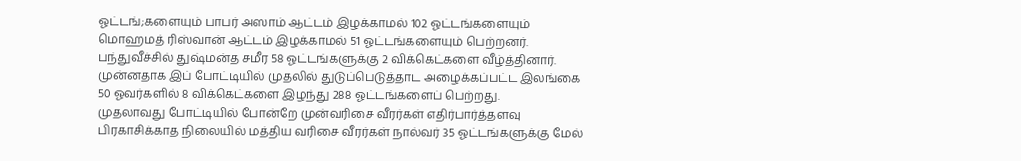ஓட்டங்;களையும் பாபர் அஸாம் ஆட்டம் இழக்காமல் 102 ஓட்டங்களையும் மொஹமத் ரிஸ்வான் ஆட்டம் இழக்காமல் 51 ஓட்டங்களையும் பெற்றனர்.
பந்துவீச்சில் துஷ்மன்த சமீர 58 ஓட்டங்களுக்கு 2 விக்கெட்களை வீழ்த்தினார்.
முன்னதாக இப் போட்டியில் முதலில் துடுப்பெடுத்தாட அழைக்கப்பட்ட இலங்கை 50 ஓவர்களில் 8 விக்கெட்களை இழந்து 288 ஓட்டங்களைப் பெற்றது.
முதலாவது போட்டியில் போன்றே முன்வரிசை வீரர்கள் எதிர்பார்த்தளவு பிரகாசிக்காத நிலையில் மத்திய வரிசை வீரர்கள் நால்வர் 35 ஓட்டங்களுக்கு மேல்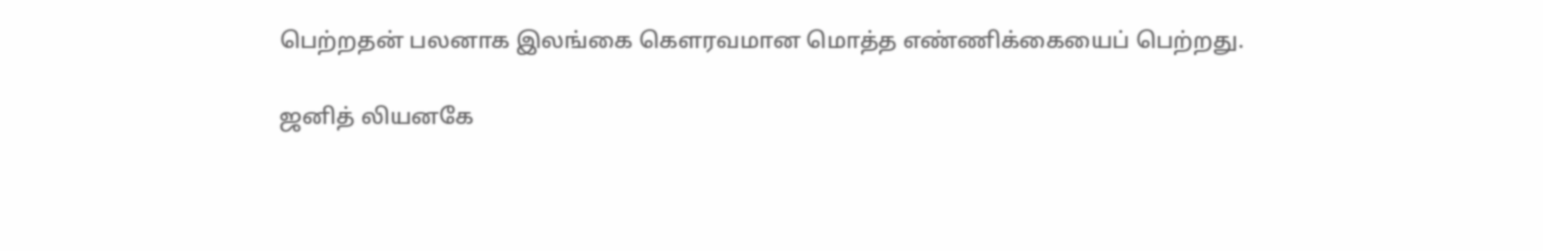பெற்றதன் பலனாக இலங்கை கௌரவமான மொத்த எண்ணிக்கையைப் பெற்றது.

ஜனித் லியனகே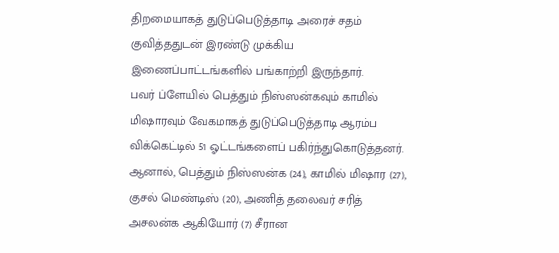திறமையாகத் துடுப்பெடுத்தாடி அரைச் சதம் குவித்ததுடன் இரண்டு முக்கிய இணைப்பாட்டங்களில் பங்காற்றி இருந்தார்.
பவர் ப்ளேயில் பெத்தும் நிஸ்ஸன்கவும் காமில் மிஷாரவும் வேகமாகத் துடுப்பெடுத்தாடி ஆரம்ப விக்கெட்டில் 51 ஓட்டங்களைப் பகிர்ந்துகொடுத்தனர்.
ஆனால், பெத்தும் நிஸ்ஸன்க (24), காமில் மிஷார (27), குசல் மெண்டிஸ் (20), அணித் தலைவர் சரித் அசலன்க ஆகியோர் (7) சீரான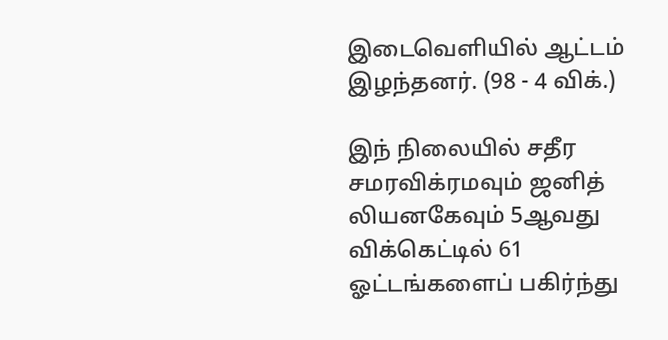இடைவெளியில் ஆட்டம் இழந்தனர். (98 - 4 விக்.)

இந் நிலையில் சதீர சமரவிக்ரமவும் ஜனித் லியனகேவும் 5ஆவது விக்கெட்டில் 61 ஓட்டங்களைப் பகிர்ந்து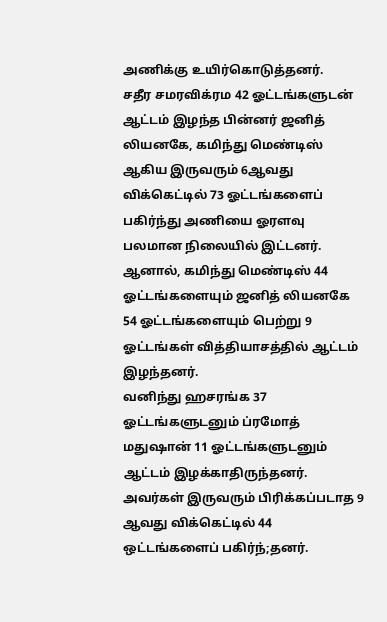அணிக்கு உயிர்கொடுத்தனர்.
சதீர சமரவிக்ரம 42 ஓட்டங்களுடன் ஆட்டம் இழந்த பின்னர் ஜனித் லியனகே, கமிந்து மெண்டிஸ் ஆகிய இருவரும் 6ஆவது விக்கெட்டில் 73 ஓட்டங்களைப் பகிர்ந்து அணியை ஓரளவு பலமான நிலையில் இட்டனர்.
ஆனால், கமிந்து மெண்டிஸ் 44 ஓட்டங்களையும் ஜனித் லியனகே 54 ஓட்டங்களையும் பெற்று 9 ஓட்டங்கள் வித்தியாசத்தில் ஆட்டம் இழந்தனர்.
வனிந்து ஹசரங்க 37 ஓட்டங்களுடனும் ப்ரமோத் மதுஷான் 11 ஓட்டங்களுடனும் ஆட்டம் இழக்காதிருந்தனர்.
அவர்கள் இருவரும் பிரிக்கப்படாத 9 ஆவது விக்கெட்டில் 44 ஒட்டங்களைப் பகிர்ந்;தனர்.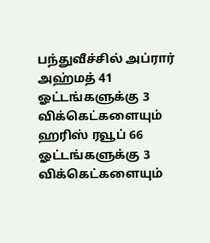பந்துவீச்சில் அப்ரார் அஹ்மத் 41 ஓட்டங்களுக்கு 3 விக்கெட்களையும் ஹரிஸ் ரவூப் 66 ஓட்டங்களுக்கு 3 விக்கெட்களையும்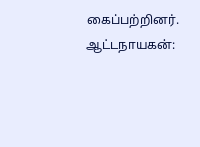கைப்பற்றினர்.
ஆட்டநாயகன்: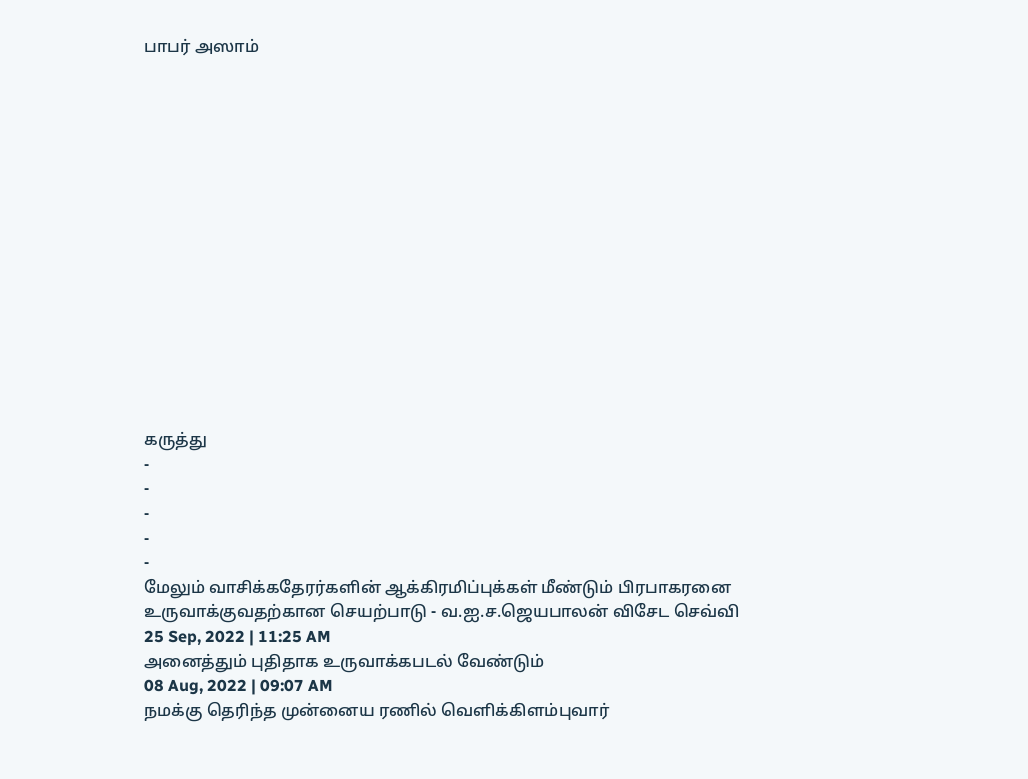பாபர் அஸாம்















கருத்து
-
-
-
-
-
மேலும் வாசிக்கதேரர்களின் ஆக்கிரமிப்புக்கள் மீண்டும் பிரபாகரனை உருவாக்குவதற்கான செயற்பாடு - வ.ஐ.ச.ஜெயபாலன் விசேட செவ்வி
25 Sep, 2022 | 11:25 AM
அனைத்தும் புதிதாக உருவாக்கபடல் வேண்டும்
08 Aug, 2022 | 09:07 AM
நமக்கு தெரிந்த முன்னைய ரணில் வெளிக்கிளம்புவார்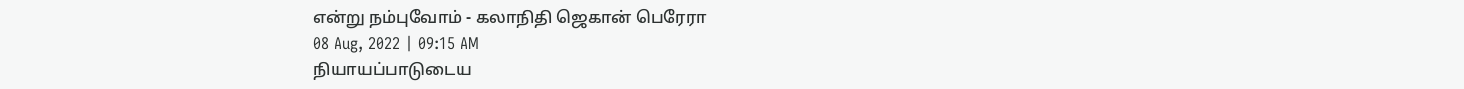என்று நம்புவோம் - கலாநிதி ஜெகான் பெரேரா
08 Aug, 2022 | 09:15 AM
நியாயப்பாடுடைய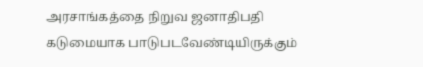அரசாங்கத்தை நிறுவ ஜனாதிபதி கடுமையாக பாடுபடவேண்டியிருக்கும்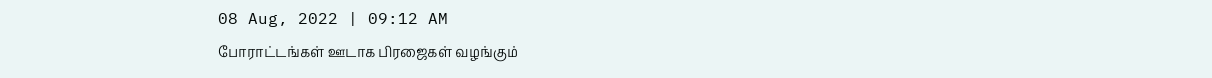08 Aug, 2022 | 09:12 AM
போராட்டங்கள் ஊடாக பிரஜைகள் வழங்கும்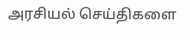அரசியல் செய்திகளை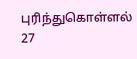புரிந்துகொள்ளல்
27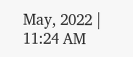May, 2022 | 11:24 AM